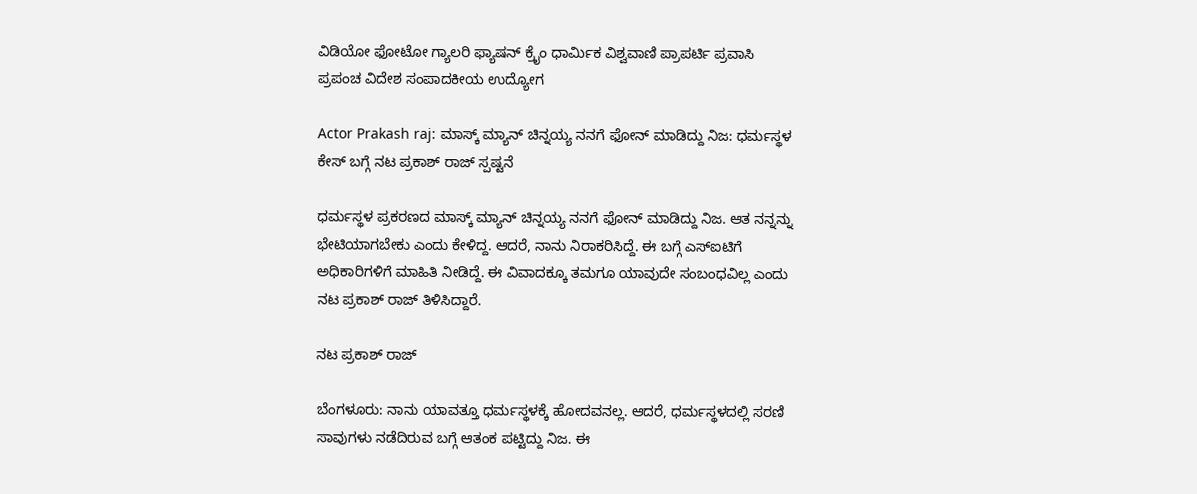ವಿಡಿಯೋ ಫೋಟೋ ಗ್ಯಾಲರಿ ಫ್ಯಾಷನ್ ಕ್ರೈಂ ಧಾರ್ಮಿಕ ವಿಶ್ವವಾಣಿ ಪ್ರಾಪರ್ಟಿ ಪ್ರವಾಸಿ ಪ್ರಪಂಚ ವಿದೇಶ ಸಂಪಾದಕೀಯ ಉದ್ಯೋಗ

Actor Prakash raj: ಮಾಸ್ಕ್‌ ಮ್ಯಾನ್‌ ಚಿನ್ನಯ್ಯ ನನಗೆ ಫೋನ್‌ ಮಾಡಿದ್ದು ನಿಜ: ಧರ್ಮಸ್ಥಳ ಕೇಸ್‌ ಬಗ್ಗೆ ನಟ ಪ್ರಕಾಶ್‌ ರಾಜ್‌ ಸ್ಪಷ್ಟನೆ

ಧರ್ಮಸ್ಥಳ ಪ್ರಕರಣದ ಮಾಸ್ಕ್‌ ಮ್ಯಾನ್‌ ಚಿನ್ನಯ್ಯ ನನಗೆ ಫೋನ್‌ ಮಾಡಿದ್ದು ನಿಜ. ಆತ ನನ್ನನ್ನು ಭೇಟಿಯಾಗಬೇಕು ಎಂದು ಕೇಳಿದ್ದ. ಆದರೆ, ನಾನು ನಿರಾಕರಿಸಿದ್ದೆ. ಈ ಬಗ್ಗೆ ಎಸ್‌ಐಟಿಗೆ ಅಧಿಕಾರಿಗಳಿಗೆ ಮಾಹಿತಿ ನೀಡಿದ್ದೆ. ಈ ವಿವಾದಕ್ಕೂ ತಮಗೂ ಯಾವುದೇ ಸಂಬಂಧವಿಲ್ಲ ಎಂದು ನಟ ಪ್ರಕಾಶ್‌ ರಾಜ್‌ ತಿಳಿಸಿದ್ದಾರೆ.

ನಟ ಪ್ರಕಾಶ್‌ ರಾಜ್

ಬೆಂಗಳೂರು: ನಾನು ಯಾವತ್ತೂ ಧರ್ಮಸ್ಥಳಕ್ಕೆ ಹೋದವನಲ್ಲ. ಆದರೆ, ಧರ್ಮಸ್ಥಳದಲ್ಲಿ ಸರಣಿ ಸಾವುಗಳು ನಡೆದಿರುವ ಬಗ್ಗೆ ಆತಂಕ ಪಟ್ಟಿದ್ದು ನಿಜ. ಈ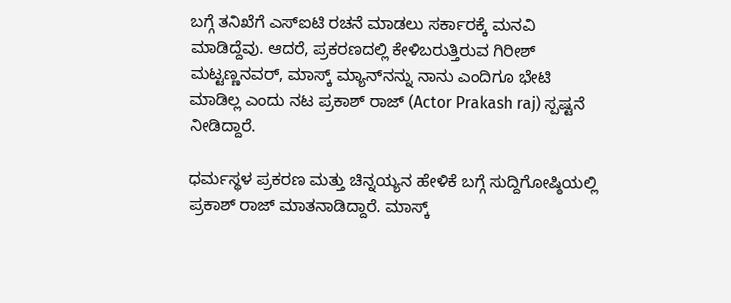ಬಗ್ಗೆ ತನಿಖೆಗೆ ಎಸ್‌ಐಟಿ ರಚನೆ ಮಾಡಲು ಸರ್ಕಾರಕ್ಕೆ ಮನವಿ ಮಾಡಿದ್ದೆವು. ಆದರೆ, ಪ್ರಕರಣದಲ್ಲಿ ಕೇಳಿಬರುತ್ತಿರುವ ಗಿರೀಶ್ ಮಟ್ಟಣ್ಣನವರ್, ಮಾಸ್ಕ್‌ ಮ್ಯಾನ್‌ನನ್ನು ನಾನು ಎಂದಿಗೂ ಭೇಟಿ ಮಾಡಿಲ್ಲ ಎಂದು ನಟ ಪ್ರಕಾಶ್‌ ರಾಜ್‌ (Actor Prakash raj) ಸ್ಪಷ್ಟನೆ ನೀಡಿದ್ದಾರೆ.

ಧರ್ಮಸ್ಥಳ ಪ್ರಕರಣ ಮತ್ತು ಚಿನ್ನಯ್ಯನ ಹೇಳಿಕೆ ಬಗ್ಗೆ ಸುದ್ದಿಗೋಷ್ಠಿಯಲ್ಲಿ ಪ್ರಕಾಶ್‌ ರಾಜ್‌ ಮಾತನಾಡಿದ್ದಾರೆ. ಮಾಸ್ಕ್‌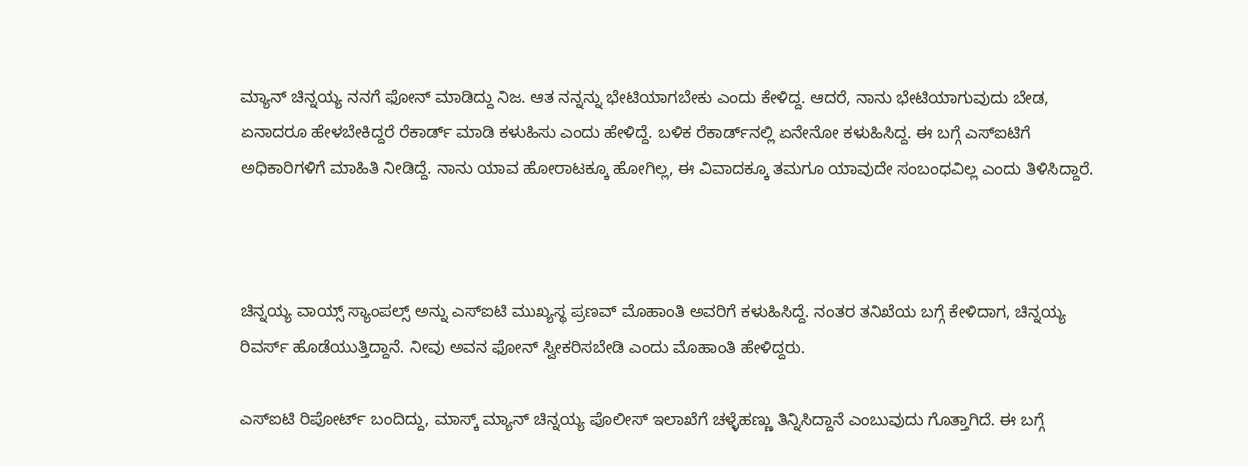ಮ್ಯಾನ್‌ ಚಿನ್ನಯ್ಯ ನನಗೆ ಫೋನ್‌ ಮಾಡಿದ್ದು ನಿಜ. ಆತ ನನ್ನನ್ನು ಭೇಟಿಯಾಗಬೇಕು ಎಂದು ಕೇಳಿದ್ದ. ಆದರೆ, ನಾನು ಭೇಟಿಯಾಗುವುದು ಬೇಡ, ಏನಾದರೂ ಹೇಳಬೇಕಿದ್ದರೆ ರೆಕಾರ್ಡ್‌ ಮಾಡಿ ಕಳುಹಿಸು ಎಂದು ಹೇಳಿದ್ದೆ. ಬಳಿಕ ರೆಕಾರ್ಡ್‌ನಲ್ಲಿ ಏನೇನೋ ಕಳುಹಿಸಿದ್ದ. ಈ ಬಗ್ಗೆ ಎಸ್‌ಐಟಿಗೆ ಅಧಿಕಾರಿಗಳಿಗೆ ಮಾಹಿತಿ ನೀಡಿದ್ದೆ. ನಾನು ಯಾವ ಹೋರಾಟಕ್ಕೂ ಹೋಗಿಲ್ಲ, ಈ ವಿವಾದಕ್ಕೂ ತಮಗೂ ಯಾವುದೇ ಸಂಬಂಧವಿಲ್ಲ ಎಂದು ತಿಳಿಸಿದ್ದಾರೆ.



ಚಿನ್ನಯ್ಯ ವಾಯ್ಸ್ ಸ್ಯಾಂಪಲ್ಸ್‌ ಅನ್ನು ಎಸ್‌ಐಟಿ ಮುಖ್ಯಸ್ಥ ಪ್ರಣವ್‌ ಮೊಹಾಂತಿ ಅವರಿಗೆ ಕಳುಹಿಸಿದ್ದೆ. ನಂತರ ತನಿಖೆಯ ಬಗ್ಗೆ ಕೇಳಿದಾಗ, ಚಿನ್ನಯ್ಯ ರಿವರ್ಸ್ ಹೊಡೆಯುತ್ತಿದ್ದಾನೆ. ನೀವು ಅವನ ಫೋನ್ ಸ್ವೀಕರಿಸಬೇಡಿ ಎಂದು ಮೊಹಾಂತಿ ಹೇಳಿದ್ದರು.

ಎಸ್‌ಐಟಿ ರಿಪೋರ್ಟ್‌ ಬಂದಿದ್ದು, ಮಾಸ್ಕ್‌ ಮ್ಯಾನ್‌ ಚಿನ್ನಯ್ಯ ಪೊಲೀಸ್‌ ಇಲಾಖೆಗೆ ಚಳ್ಳೆಹಣ್ಣು ತಿನ್ನಿಸಿದ್ದಾನೆ ಎಂಬುವುದು ಗೊತ್ತಾಗಿದೆ. ಈ ಬಗ್ಗೆ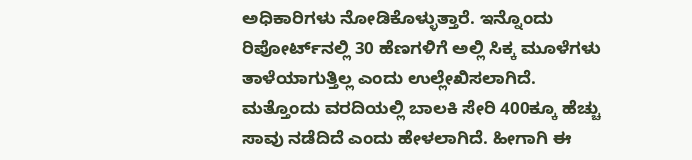ಅಧಿಕಾರಿಗಳು ನೋಡಿಕೊಳ್ಳುತ್ತಾರೆ. ಇನ್ನೊಂದು ರಿಪೋರ್ಟ್‌ನಲ್ಲಿ 30 ಹೆಣಗಳಿಗೆ ಅಲ್ಲಿ ಸಿಕ್ಕ ಮೂಳೆಗಳು ತಾಳೆಯಾಗುತ್ತಿಲ್ಲ ಎಂದು ಉಲ್ಲೇಖಿಸಲಾಗಿದೆ. ಮತ್ತೊಂದು ವರದಿಯಲ್ಲಿ ಬಾಲಕಿ ಸೇರಿ 400ಕ್ಕೂ ಹೆಚ್ಚು ಸಾವು ನಡೆದಿದೆ ಎಂದು ಹೇಳಲಾಗಿದೆ. ಹೀಗಾಗಿ ಈ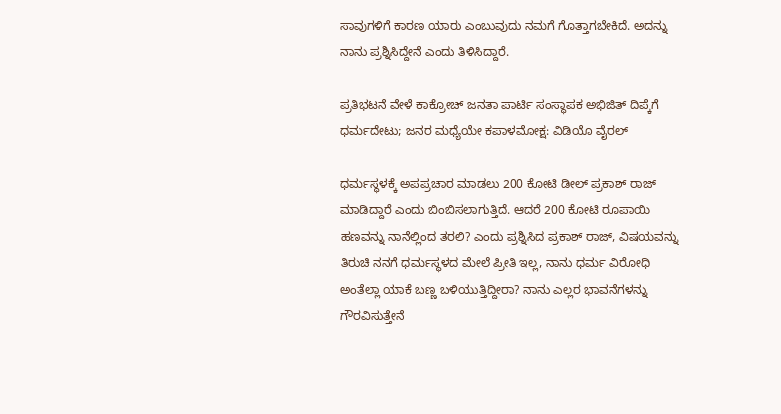ಸಾವುಗಳಿಗೆ ಕಾರಣ ಯಾರು ಎಂಬುವುದು ನಮಗೆ ಗೊತ್ತಾಗಬೇಕಿದೆ. ಅದನ್ನು ನಾನು ಪ್ರಶ್ನಿಸಿದ್ದೇನೆ ಎಂದು ತಿಳಿಸಿದ್ದಾರೆ.

ಪ್ರತಿಭಟನೆ ವೇಳೆ ಕಾಕ್ರೋಚ್‌ ಜನತಾ ಪಾರ್ಟಿ ಸಂಸ್ಥಾಪಕ ಅಭಿಜಿತ್‌ ದಿಪ್ಕೆಗೆ ಧರ್ಮದೇಟು; ಜನರ ಮಧ್ಯೆಯೇ ಕಪಾಳಮೋಕ್ಷ: ವಿಡಿಯೊ ವೈರಲ್‌

ಧರ್ಮಸ್ಥಳಕ್ಕೆ ಅಪಪ್ರಚಾರ ಮಾಡಲು 200 ಕೋಟಿ ಡೀಲ್ ಪ್ರಕಾಶ್ ರಾಜ್ ಮಾಡಿದ್ದಾರೆ ಎಂದು ಬಿಂಬಿಸಲಾಗುತ್ತಿದೆ. ಆದರೆ 200 ಕೋಟಿ ರೂಪಾಯಿ ಹಣವನ್ನು ನಾನೆಲ್ಲಿಂದ ತರಲಿ? ಎಂದು ಪ್ರಶ್ನಿಸಿದ ಪ್ರಕಾಶ್ ರಾಜ್, ವಿಷಯವನ್ನು ತಿರುಚಿ ನನಗೆ ಧರ್ಮಸ್ಥಳದ ಮೇಲೆ ಪ್ರೀತಿ ಇಲ್ಲ, ನಾನು ಧರ್ಮ ವಿರೋಧಿ ಅಂತೆಲ್ಲಾ ಯಾಕೆ ಬಣ್ಣ ಬಳಿಯುತ್ತಿದ್ದೀರಾ? ನಾನು ಎಲ್ಲರ ಭಾವನೆಗಳನ್ನು ಗೌರವಿಸುತ್ತೇನೆ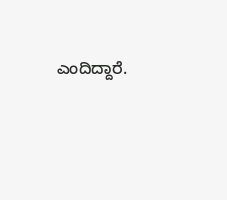ಎಂದಿದ್ದಾರೆ.